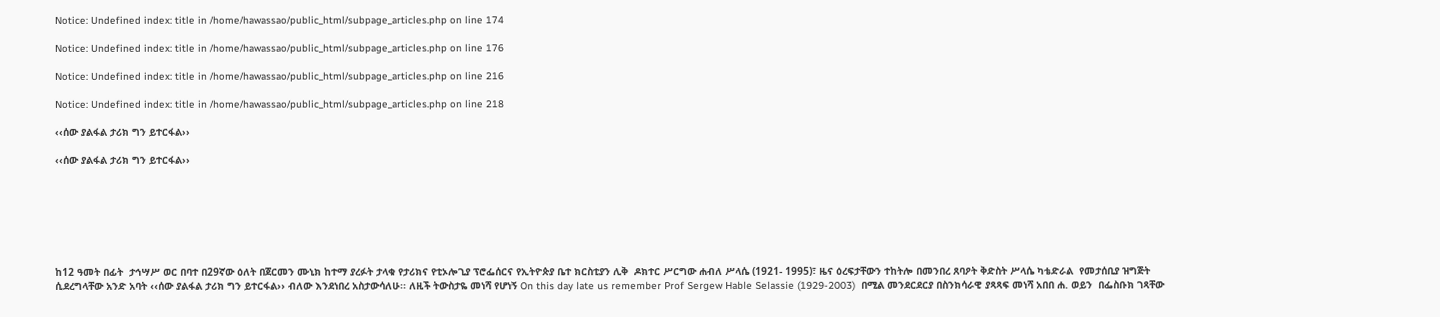Notice: Undefined index: title in /home/hawassao/public_html/subpage_articles.php on line 174

Notice: Undefined index: title in /home/hawassao/public_html/subpage_articles.php on line 176

Notice: Undefined index: title in /home/hawassao/public_html/subpage_articles.php on line 216

Notice: Undefined index: title in /home/hawassao/public_html/subpage_articles.php on line 218

‹‹ሰው ያልፋል ታሪክ ግን ይተርፋል››

‹‹ሰው ያልፋል ታሪክ ግን ይተርፋል››







ከ12 ዓመት በፊት  ታኅሣሥ ወር በባተ በ29ኛው ዕለት በጀርመን ሙኒክ ከተማ ያረፉት ታላቁ የታሪክና የቲኦሎጊያ ፕሮፌሰርና የኢትዮጵያ ቤተ ክርስቲያን ሊቅ  ዶክተር ሥርግው ሐብለ ሥላሴ (1921- 1995)፣ ዜና ዕረፍታቸውን ተከትሎ በመንበረ ጸባዖት ቅድስት ሥላሴ ካቴድራል  የመታሰቢያ ዝግጅት ሲደረግላቸው አንድ አባት ‹‹ሰው ያልፋል ታሪክ ግን ይተርፋል›› ብለው እንደነበረ አስታውሳለሁ፡፡ ለዚች ትውስታዬ መነሻ የሆነኝ On this day late us remember Prof Sergew Hable Selassie (1929-2003)  በሚል መንደርደርያ በስንክሳራዊ ያጻጻፍ መነሻ አበበ ሐ. ወይን  በፌስቡክ ገጻቸው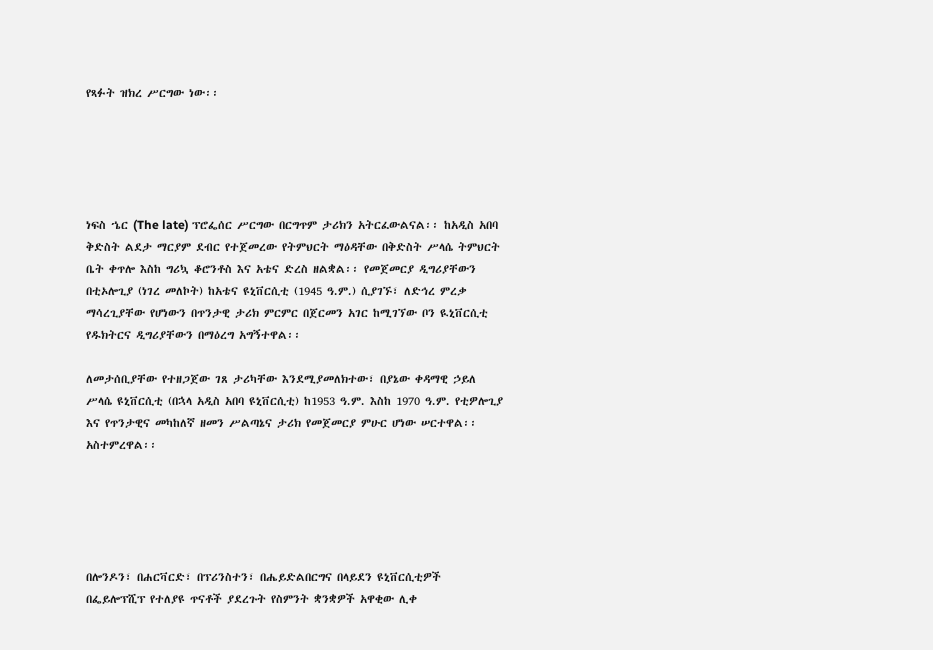የጻፉት ዝክረ ሥርግው ነው፡፡





ነፍስ ኄር (The late) ፕሮፌሰር ሥርግው በርግጥም ታሪክን አትርፈውልናል፡፡ ከአዲስ አበባ ቅድስት ልደታ ማርያም ደብር የተጀመረው የትምህርት ማዕዳቸው በቅድስት ሥላሴ ትምህርት ቤት ቀጥሎ እስከ ግሪኳ ቆሮንቶስ እና አቴና ድረስ ዘልቋል፡፡ የመጀመርያ ዲግሪያቸውን  በቲኦሎጊያ (ነገረ መለኮት) ከአቴና ዩኒቨርሲቲ (1945 ዓ.ም.) ሲያገኙ፣ ለድኅረ ምረቃ ማሳረጊያቸው የሆነውን በጥንታዊ ታሪክ ምርምር በጀርመን አገር ከሚገኘው ቦን ዪኒቨርሲቲ የዱክትርና ዲግሪያቸውን በማዕረግ አግኝተዋል፡፡

ለመታሰቢያቸው የተዘጋጀው ገጸ ታሪካቸው እንደሚያመለክተው፣ በያኔው ቀዳማዊ ኃይለ ሥላሴ ዩኒቨርሲቲ (በኋላ አዲስ አበባ ዩኒቨርሲቲ) ከ1953 ዓ.ም. እስከ 1970 ዓ.ም. የቲዎሎጊያ እና የጥንታዊና መካከለኛ ዘመን ሥልጣኔና ታሪክ የመጀመርያ ምሁር ሆነው ሠርተዋል፡፡ አስተምረዋል፡፡





በሎንዶን፣ በሐርቫርድ፣ በፕሪንስተን፣ በሔይድልበርግና በላይደን ዩኒቨርሲቲዎች በፌይሎፕሺፕ የተለያዩ ጥናቶች ያደረጉት የስምንት ቋንቋዎች አዋቂው ሊቀ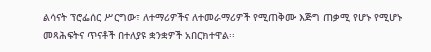ልሳናት ፕሮፌሰር ሥርግው፣ ለተማሪዎችና ለተመራማሪዎች የሚጠቅሙ እጅግ ጠቃሚ የሆኑ የሚሆኑ መጻሕፍትና ጥናቶች በተለያዩ ቋንቋዎች አበርክተዋል፡፡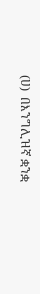(ሀ)  በእንግሊዝኛ ቋንቋ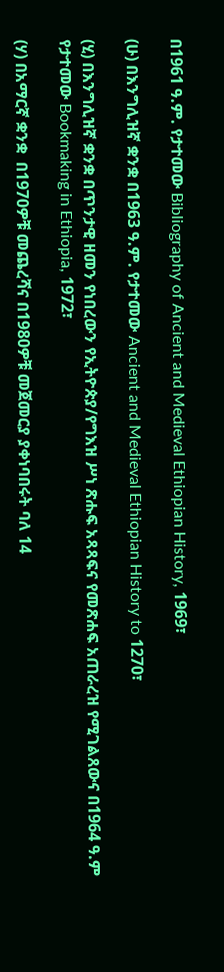በ1961 ዓ.ም. የታተመው Bibliography of Ancient and Medieval Ethiopian History, 1969፣

(ሁ) በእንግሊዝኛ ቋንቋ በ1963 ዓ.ም. የታተመው Ancient and Medieval Ethiopian History to 1270፣

(ሂ) በእንግሊዝኛ ቋንቋ በጥንታዊ ዘመን የነበረውን የኢትዮጵያ/የግእዝ ሥነ ጽሑፍ አጻጻፍና የመጽሐፍ አጠራረዝ የሚገልጸውና በ1964 ዓ.ም የታተመው Bookmaking in Ethiopia, 1972፣

(ሃ) በአማርኛ ቋንቋ  በ1970ዎቹ መጨረሻና በ1980ዎቹ መጀመርያ ያቀነባበሩት ባለ 14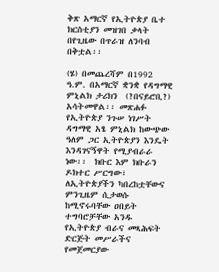ቅጽ አማርኛ የኢትዮጵያ ቤተ ክርስቲያን መዝገበ ቃላት በየጊዜው በጥራዝ ለንባብ በቅቷል፡፡

(ሄ) በመጨረሻም በ1992 ዓ.ም. በአማርኛ ቋንቋ የዳግማዊ ምኒልክ ታሪክን  (?በናይሮቢ?) አሳትመዋል፡፡ መጽሐፉ የኢትዮጵያ ንጉሠ ነገሥት ዳግማዊ አፄ ምኒልክ ከውጭው ዓለም ጋር ኢትዮጵያን እንዴት እንዳገናኝዋት የሚያብራራ ነው፡፡  ክቡር እም ክቡራን ዶክተር ሥርግው፣ ለኢትዮጵያችን ካበረከቷቸውና ምንጊዜም ሲታወሱ ከሚኖሩባቸው ዐበይት ተግባሮቻቸው አንዱ የኢትዮጵያ ብራና መጻሕፍት ድርጅት መሥራችና የመጀመርያው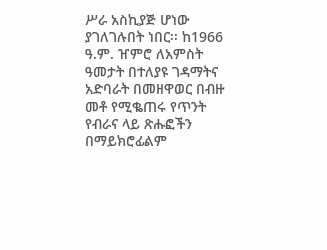ሥራ አስኪያጅ ሆነው ያገለገሉበት ነበር፡፡ ከ1966 ዓ.ም. ዠምሮ ለአምስት ዓመታት በተለያዩ ገዳማትና አድባራት በመዘዋወር በብዙ መቶ የሚቈጠሩ የጥንት የብራና ላይ ጽሑፎችን በማይክሮፊልም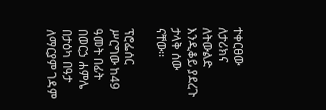ተቀርፀው ለታሪክና ለትውልድ እንዲቆይ ያደረጉ ታላቅ ሰው ናቸው፡፡

ፕሮፌሰር ሥርግው ከ49 ዓመት በፊት በወርኃ ሐምሌ በታዕካ በዓታ ለማርያም ገዳም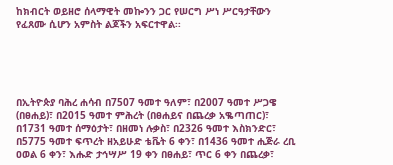ከክብርት ወይዘሮ ሰላማዊት መኰንን ጋር የሠርግ ሥነ ሥርዓታቸውን የፈጸሙ ሲሆን አምስት ልጆችን አፍርተዋል፡፡





በኢትዮጵያ ባሕረ ሐሳብ በ7507 ዓመተ ዓለም፣ በ2007 ዓመተ ሥጋዌ (በፀሐይ)፣ በ2015 ዓመተ ምሕረት (በፀሐይና በጨረቃ አቈጣጠር)፣ በ1731 ዓመተ ሰማዕታት፣ በዘመነ ሉቃስ፣ በ2326 ዓመተ እስክንድር፣ በ5775 ዓመተ ፍጥረት ዘአይሁድ ቴቬት 6 ቀን፣ በ1436 ዓመተ ሒጅራ ረቢ ዐወል 6 ቀን፣ እሑድ ታኅሣሥ 19 ቀን በፀሐይ፣ ጥር 6 ቀን በጨረቃ፣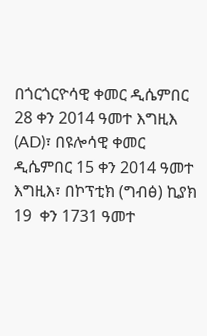በጎርጎርዮሳዊ ቀመር ዲሴምበር 28 ቀን 2014 ዓመተ እግዚእ (AD)፣ በዩሎሳዊ ቀመር ዲሴምበር 15 ቀን 2014 ዓመተ እግዚእ፣ በኮፕቲክ (ግብፅ) ኪያክ 19  ቀን 1731 ዓመተ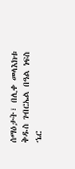ሰማዕታት፣ በሊቀ መላእክቱ ቅዱስ ገብርኤል በዓል ነፍስ ኄር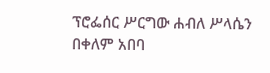ፕሮፌሰር ሥርግው ሐብለ ሥላሴን በቀለም አበባ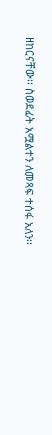ዘከርናቸው፡፡ ስወደፊት አሟልተን ለመጻፍ ተሰፋ አለን፡፡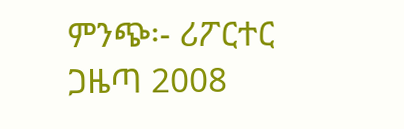ምንጭ፡- ሪፖርተር ጋዜጣ 2008